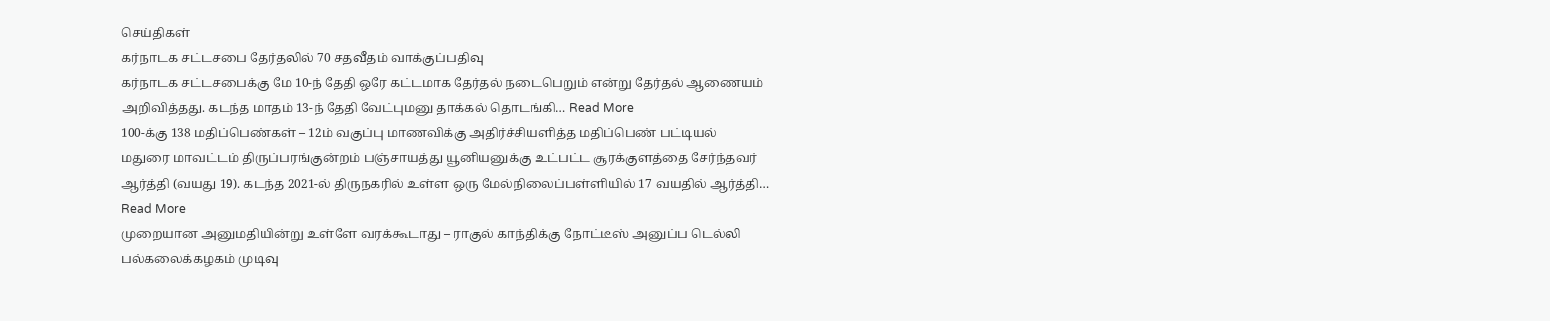செய்திகள்
கர்நாடக சட்டசபை தேர்தலில் 70 சதவீதம் வாக்குப்பதிவு
கர்நாடக சட்டசபைக்கு மே 10-ந் தேதி ஒரே கட்டமாக தேர்தல் நடைபெறும் என்று தேர்தல் ஆணையம் அறிவித்தது. கடந்த மாதம் 13-ந் தேதி வேட்புமனு தாக்கல் தொடங்கி… Read More
100-க்கு 138 மதிப்பெண்கள் – 12ம் வகுப்பு மாணவிக்கு அதிர்ச்சியளித்த மதிப்பெண் பட்டியல்
மதுரை மாவட்டம் திருப்பரங்குன்றம் பஞ்சாயத்து யூனியனுக்கு உட்பட்ட சூரக்குளத்தை சேர்ந்தவர் ஆர்த்தி (வயது 19). கடந்த 2021-ல் திருநகரில் உள்ள ஒரு மேல்நிலைப்பள்ளியில் 17 வயதில் ஆர்த்தி… Read More
முறையான அனுமதியின்று உள்ளே வரக்கூடாது – ராகுல் காந்திக்கு நோட்டீஸ் அனுப்ப டெல்லி பல்கலைக்கழகம் முடிவு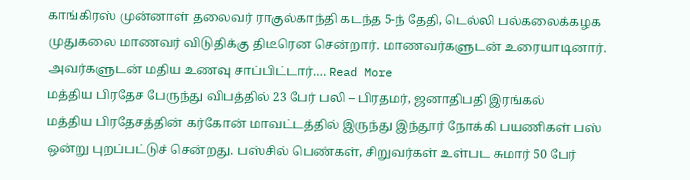காங்கிரஸ் முன்னாள் தலைவர் ராகுல்காந்தி கடந்த 5-ந் தேதி, டெல்லி பல்கலைக்கழக முதுகலை மாணவர் விடுதிக்கு திடீரென சென்றார். மாணவர்களுடன் உரையாடினார். அவர்களுடன் மதிய உணவு சாப்பிட்டார்.… Read More
மத்திய பிரதேச பேருந்து விபத்தில் 23 பேர் பலி – பிரதமர், ஜனாதிபதி இரங்கல்
மத்திய பிரதேசத்தின் கர்கோன் மாவட்டத்தில் இருந்து இந்தூர் நோக்கி பயணிகள் பஸ் ஒன்று புறப்பட்டுச் சென்றது. பஸ்சில் பெண்கள், சிறுவர்கள் உள்பட சுமார் 50 பேர்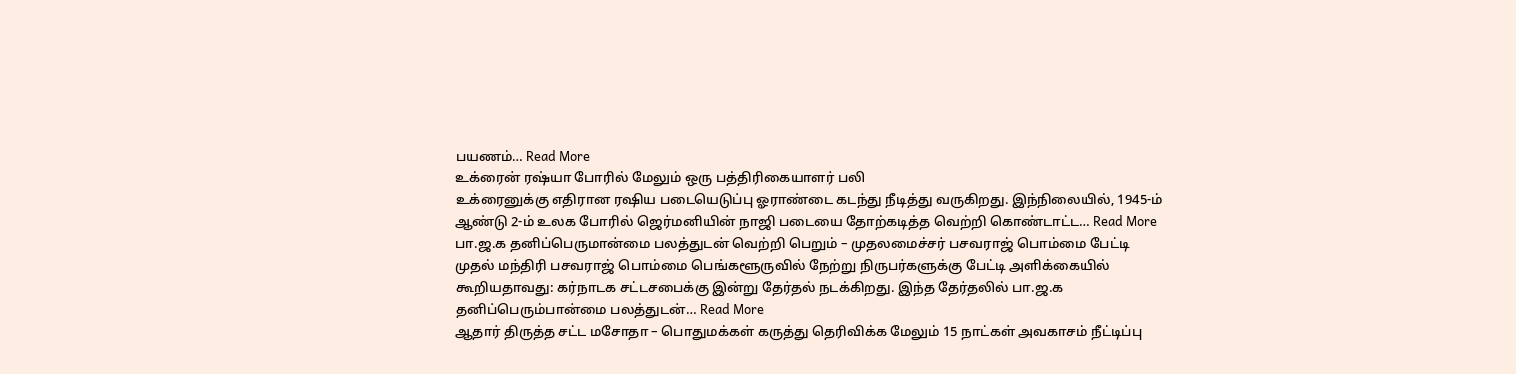பயணம்… Read More
உக்ரைன் ரஷ்யா போரில் மேலும் ஒரு பத்திரிகையாளர் பலி
உக்ரைனுக்கு எதிரான ரஷிய படையெடுப்பு ஓராண்டை கடந்து நீடித்து வருகிறது. இந்நிலையில், 1945-ம் ஆண்டு 2-ம் உலக போரில் ஜெர்மனியின் நாஜி படையை தோற்கடித்த வெற்றி கொண்டாட்ட… Read More
பா.ஜ.க தனிப்பெருமான்மை பலத்துடன் வெற்றி பெறும் – முதலமைச்சர் பசவராஜ் பொம்மை பேட்டி
முதல் மந்திரி பசவராஜ் பொம்மை பெங்களூருவில் நேற்று நிருபர்களுக்கு பேட்டி அளிக்கையில் கூறியதாவது: கர்நாடக சட்டசபைக்கு இன்று தேர்தல் நடக்கிறது. இந்த தேர்தலில் பா.ஜ.க தனிப்பெரும்பான்மை பலத்துடன்… Read More
ஆதார் திருத்த சட்ட மசோதா – பொதுமக்கள் கருத்து தெரிவிக்க மேலும் 15 நாட்கள் அவகாசம் நீட்டிப்பு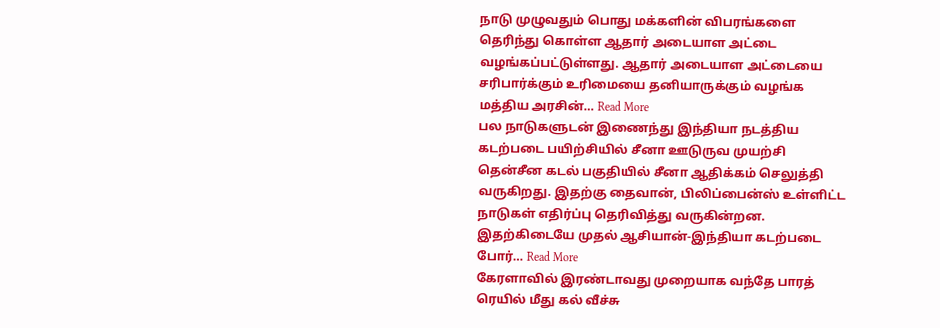நாடு முழுவதும் பொது மக்களின் விபரங்களை தெரிந்து கொள்ள ஆதார் அடையாள அட்டை வழங்கப்பட்டுள்ளது. ஆதார் அடையாள அட்டையை சரிபார்க்கும் உரிமையை தனியாருக்கும் வழங்க மத்திய அரசின்… Read More
பல நாடுகளுடன் இணைந்து இந்தியா நடத்திய கடற்படை பயிற்சியில் சீனா ஊடுருவ முயற்சி
தென்சீன கடல் பகுதியில் சீனா ஆதிக்கம் செலுத்தி வருகிறது. இதற்கு தைவான், பிலிப்பைன்ஸ் உள்ளிட்ட நாடுகள் எதிர்ப்பு தெரிவித்து வருகின்றன. இதற்கிடையே முதல் ஆசியான்-இந்தியா கடற்படை போர்… Read More
கேரளாவில் இரண்டாவது முறையாக வந்தே பாரத் ரெயில் மீது கல் வீச்சு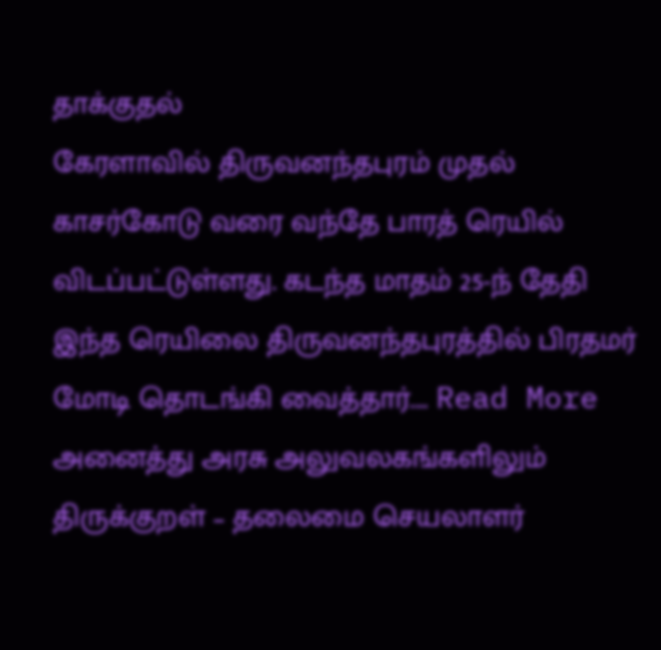தாக்குதல்
கேரளாவில் திருவனந்தபுரம் முதல் காசர்கோடு வரை வந்தே பாரத் ரெயில் விடப்பட்டுள்ளது. கடந்த மாதம் 25-ந் தேதி இந்த ரெயிலை திருவனந்தபுரத்தில் பிரதமர் மோடி தொடங்கி வைத்தார்.… Read More
அனைத்து அரசு அலுவலகங்களிலும் திருக்குறள் – தலைமை செயலாளர்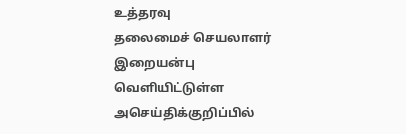உத்தரவு
தலைமைச் செயலாளர் இறையன்பு வெளியிட்டுள்ள அசெய்திக்குறிப்பில்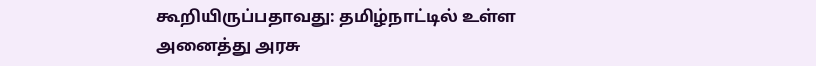கூறியிருப்பதாவது: தமிழ்நாட்டில் உள்ள அனைத்து அரசு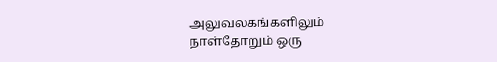அலுவலகங்களிலும் நாள்தோறும் ஒரு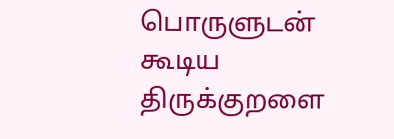பொருளுடன் கூடிய திருக்குறளை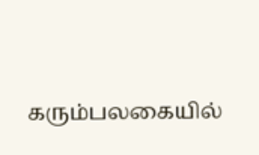கரும்பலகையில்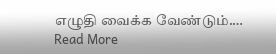எழுதி வைக்க வேண்டும்.… Read More